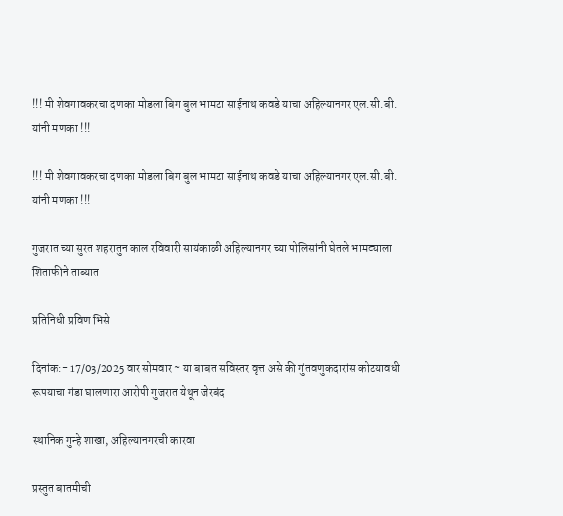!!! मी शेवगावकरचा दणका मोडला बिग बुल भामटा साईनाथ कवडे याचा अहिल्यानगर एल.सी.बी. यांनी मणका !!!

!!! मी शेवगावकरचा दणका मोडला बिग बुल भामटा साईनाथ कवडे याचा अहिल्यानगर एल.सी.बी. यांनी मणका !!!

गुजरात च्या सुरत शहरातुन काल रविवारी सायंकाळी अहिल्यानगर च्या पोलिसांनी घेतले भामट्याला शिताफीने ताब्यात

प्रतिनिधी प्रविण भिसे

दिनांक:- 17/03/2025 वार सोमवार ~ या बाबत सविस्तर वृत्त असे की गुंतवणुकदारांस कोटयावधी रूपयाचा गंडा घालणारा आरोपी गुजरात येथून जेरबंद

स्थानिक गुन्हे शाखा, अहिल्यानगरची कारवा

प्रस्तुत बातमीची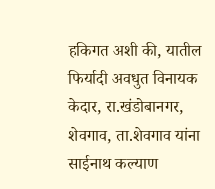हकिगत अशी की, यातील फिर्यादी अवधुत विनायक केदार, रा.खंडोबानगर, शेवगाव, ता.शेवगाव यांना साईनाथ कल्याण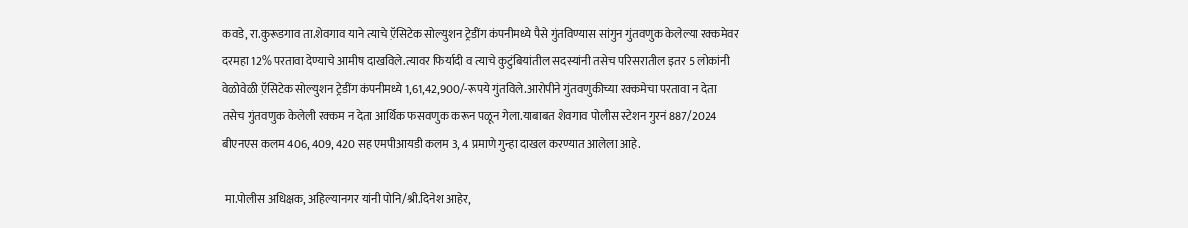कवडे, रा.कुरूडगाव ता.शेवगाव याने त्याचे ऍ़सिटेक सोल्युशन ट्रेडींग कंपनीमध्ये पैसे गुंतविण्यास सांगुन गुंतवणुक केलेल्या रक्कमेवर दरमहा 12% परतावा देण्याचे आमीष दाखविले.त्यावर फिर्यादी व त्याचे कुटुंबियांतील सदस्यांनी तसेच परिसरातील इतर 5 लोकांनी वेळोवेळी ऍ़सिटेक सोल्युशन ट्रेडींग कंपनीमध्ये 1,61,42,900/-रूपये गुंतविले.आरोपीने गुंतवणुकीच्या रक्कमेचा परतावा न देता तसेच गुंतवणुक केलेली रक्कम न देता आर्थिक फसवणुक करून पळून गेला.याबाबत शेवगाव पोलीस स्टेशन गुरनं 887/2024 बीएनएस कलम 406, 409, 420 सह एमपीआयडी कलम 3, 4 प्रमाणे गुन्हा दाखल करण्यात आलेला आहे.

 मा.पोलीस अधिक्षक, अहिल्यानगर यांनी पोनि/श्री.दिनेश आहेर,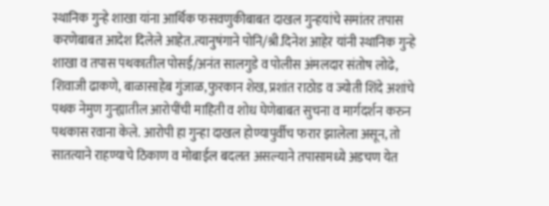स्थानिक गुन्हे शाखा यांना आर्थिक फसवणुकीबाबत दाखल गुन्हयांचे समांतर तपास करणेबाबत आदेश दिलेले आहेत.त्यानुषंगाने पोनि/श्री.दिनेश आहेर यांनी स्थानिक गुन्हे शाखा व तपास पथकातील पोसई/अनंत सालगुडे व पोलीस अंमलदार संतोष लोढे, शिवाजी ढाकणे, बाळासाहेब गुंजाळ,फुरकान शेख, प्रशांत राठोड व ज्योती शिंदे अशांचे पथक नेमुण गुन्ह्यातील आरोपींची माहिती व शोध घेणेबाबत सुचना व मार्गदर्शन करुन पथकास रवाना केले. आरोपी हा गुन्हा दाखल होण्यापुर्वीच फरार झालेला असून, तो सातत्याने राहण्याचे ठिकाण व मोबाईल बदलत असल्याने तपासामध्ये अडचण येत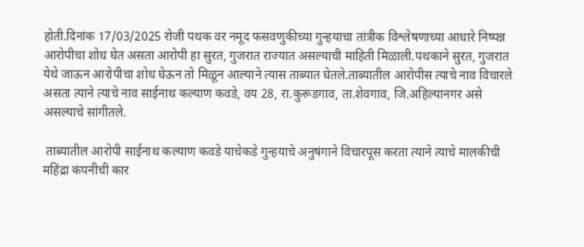होती.दिनांक 17/03/2025 रोजी पथक वर नमूद फसवणुकीच्या गुन्हयाचा तांत्रीक विश्लेषणाच्या आधारे निष्पन्न आरोपीचा शोध घेत असता आरोपी हा सुरत, गुजरात राज्यात असल्याची माहिती मिळाली.पथकाने सुरत, गुजरात येथे जाऊन आरोपीचा शोध घेऊन तो मिळून आल्याने त्यास ताब्यात घेतले.ताब्यातील आरोपीस त्याचे नाव विचारले असता त्याने त्याचे नाव साईनाथ कल्याण कवडे, वय 28, रा.कुरूडगाव, ता.शेवगाव, जि.अहिल्यानगर असे असल्याचे सांगीतले.

 ताब्यातील आरोपी साईनाथ कल्याण कवडे याचेकडे गुन्हयाचे अनुषंगाने विचारपूस करता त्याने त्याचे मालकीची महिंद्रा कंपनीची कार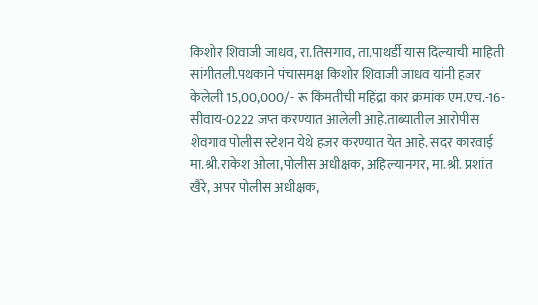किशोर शिवाजी जाधव, रा.तिसगाव, ता.पाथर्डी यास दिल्याची माहिती सांगीतली.पथकाने पंचासमक्ष किशोर शिवाजी जाधव यांनी हजर केलेली 15,00,000/- रू किंमतीची महिंद्रा कार क्रमांक एम.एच.-16-सीवाय-0222 जप्त करण्यात आलेली आहे.ताब्यातील आरोपीस शेवगाव पोलीस स्टेशन येथे हजर करण्यात येत आहे. सदर कारवाई मा.श्री.राकेश ओला,पोलीस अधीक्षक, अहिल्यानगर, मा.श्री. प्रशांत खैरे, अपर पोलीस अधीक्षक,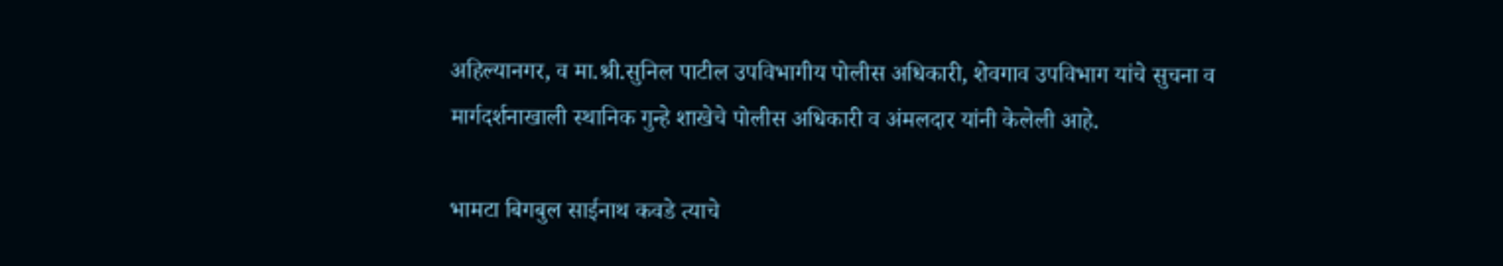अहिल्यानगर, व मा.श्री.सुनिल पाटील उपविभागीय पोलीस अधिकारी, शेवगाव उपविभाग यांचे सुचना व मार्गदर्शनाखाली स्थानिक गुन्हे शाखेचे पोलीस अधिकारी व अंमलदार यांनी केलेली आहे.

भामटा बिगबुल साईनाथ कवडे त्याचे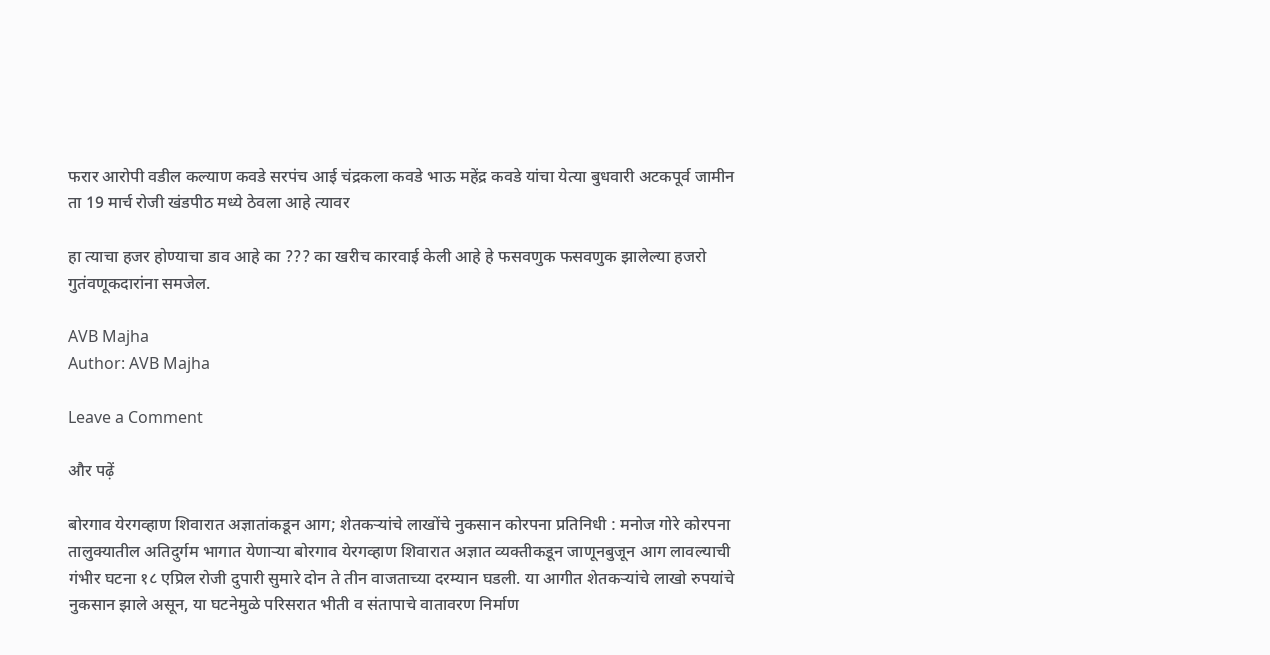फरार आरोपी वडील कल्याण कवडे सरपंच आई चंद्रकला कवडे भाऊ महेंद्र कवडे यांचा येत्या बुधवारी अटकपूर्व जामीन ता 19 मार्च रोजी खंडपीठ मध्ये ठेवला आहे त्यावर

हा त्याचा हजर होण्याचा डाव आहे का ??? का खरीच कारवाई केली आहे हे फसवणुक फसवणुक झालेल्या हजरो गुतंवणूकदारांना समजेल.

AVB Majha
Author: AVB Majha

Leave a Comment

और पढ़ें

बोरगाव येरगव्हाण शिवारात अज्ञातांकडून आग; शेतकऱ्यांचे लाखोंचे नुकसान कोरपना प्रतिनिधी : मनोज गोरे कोरपना तालुक्यातील अतिदुर्गम भागात येणाऱ्या बोरगाव येरगव्हाण शिवारात अज्ञात व्यक्तीकडून जाणूनबुजून आग लावल्याची गंभीर घटना १८ एप्रिल रोजी दुपारी सुमारे दोन ते तीन वाजताच्या दरम्यान घडली. या आगीत शेतकऱ्यांचे लाखो रुपयांचे नुकसान झाले असून, या घटनेमुळे परिसरात भीती व संतापाचे वातावरण निर्माण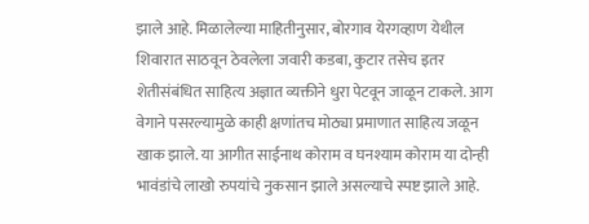झाले आहे. मिळालेल्या माहितीनुसार, बोरगाव येरगव्हाण येथील शिवारात साठवून ठेवलेला जवारी कडबा, कुटार तसेच इतर शेतीसंबंधित साहित्य अज्ञात व्यक्तीने धुरा पेटवून जाळून टाकले. आग वेगाने पसरल्यामुळे काही क्षणांतच मोठ्या प्रमाणात साहित्य जळून खाक झाले. या आगीत साईनाथ कोराम व घनश्याम कोराम या दोन्ही भावंडांचे लाखो रुपयांचे नुकसान झाले असल्याचे स्पष्ट झाले आहे.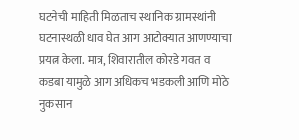घटनेची माहिती मिळताच स्थानिक ग्रामस्थांनी घटनास्थळी धाव घेत आग आटोक्यात आणण्याचा प्रयत्न केला. मात्र, शिवारातील कोरडे गवत व कडबा यामुळे आग अधिकच भडकली आणि मोठे नुकसान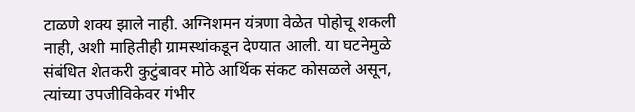टाळणे शक्य झाले नाही. अग्निशमन यंत्रणा वेळेत पोहोचू शकली नाही, अशी माहितीही ग्रामस्थांकडून देण्यात आली. या घटनेमुळे संबंधित शेतकरी कुटुंबावर मोठे आर्थिक संकट कोसळले असून, त्यांच्या उपजीविकेवर गंभीर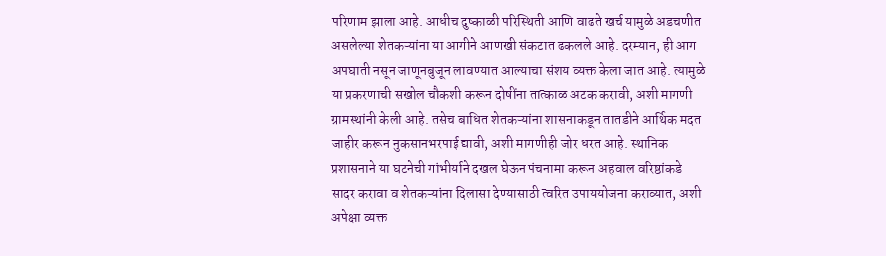परिणाम झाला आहे. आधीच दुष्काळी परिस्थिती आणि वाढते खर्च यामुळे अडचणीत असलेल्या शेतकऱ्यांना या आगीने आणखी संकटात ढकलले आहे. दरम्यान, ही आग अपघाती नसून जाणूनबुजून लावण्यात आल्याचा संशय व्यक्त केला जात आहे. त्यामुळे या प्रकरणाची सखोल चौकशी करून दोषींना तात्काळ अटक करावी, अशी मागणी ग्रामस्थांनी केली आहे. तसेच बाधित शेतकऱ्यांना शासनाकडून तातडीने आर्थिक मदत जाहीर करून नुकसानभरपाई द्यावी, अशी मागणीही जोर धरत आहे. स्थानिक प्रशासनाने या घटनेची गांभीर्याने दखल घेऊन पंचनामा करून अहवाल वरिष्ठांकडे सादर करावा व शेतकऱ्यांना दिलासा देण्यासाठी त्वरित उपाययोजना कराव्यात, अशी अपेक्षा व्यक्त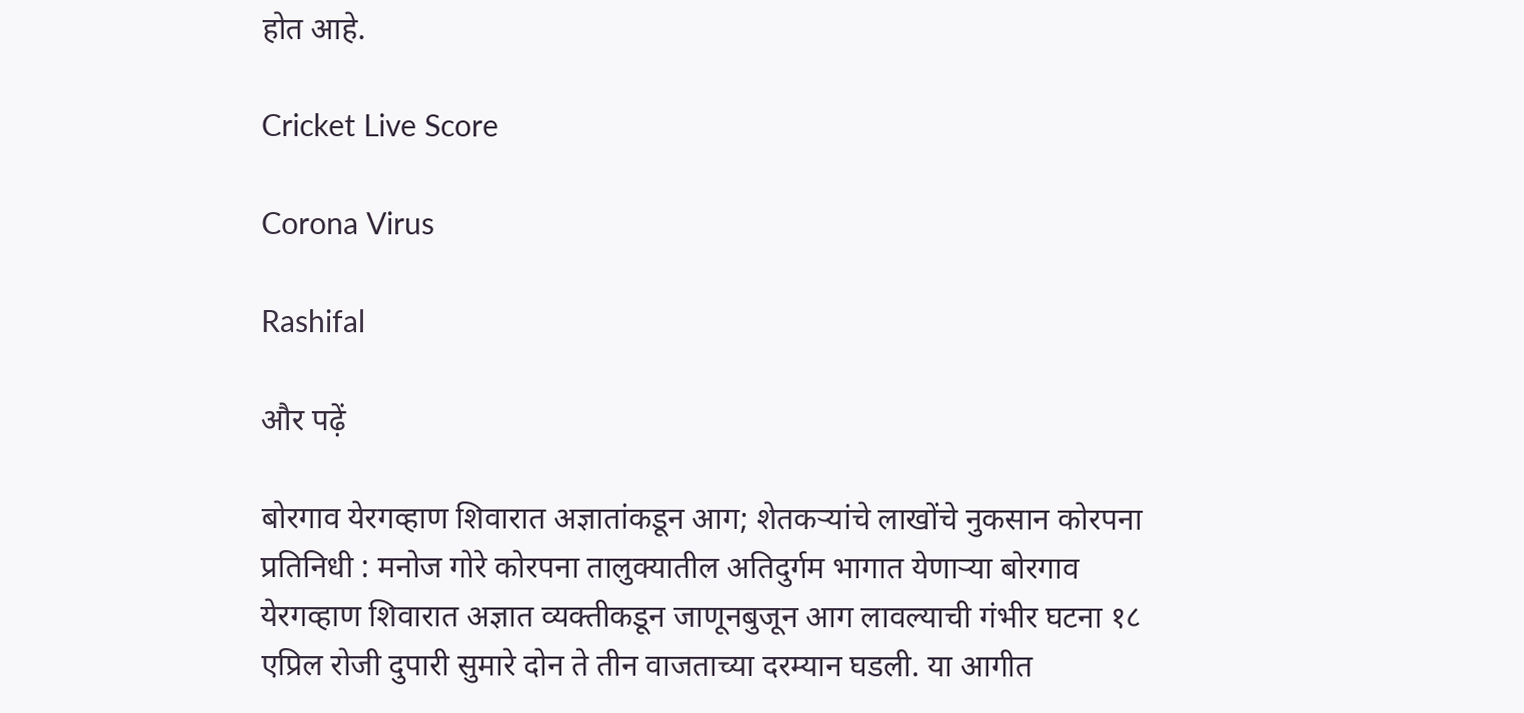होत आहे.

Cricket Live Score

Corona Virus

Rashifal

और पढ़ें

बोरगाव येरगव्हाण शिवारात अज्ञातांकडून आग; शेतकऱ्यांचे लाखोंचे नुकसान कोरपना प्रतिनिधी : मनोज गोरे कोरपना तालुक्यातील अतिदुर्गम भागात येणाऱ्या बोरगाव येरगव्हाण शिवारात अज्ञात व्यक्तीकडून जाणूनबुजून आग लावल्याची गंभीर घटना १८ एप्रिल रोजी दुपारी सुमारे दोन ते तीन वाजताच्या दरम्यान घडली. या आगीत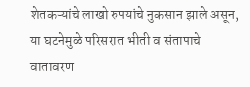शेतकऱ्यांचे लाखो रुपयांचे नुकसान झाले असून, या घटनेमुळे परिसरात भीती व संतापाचे वातावरण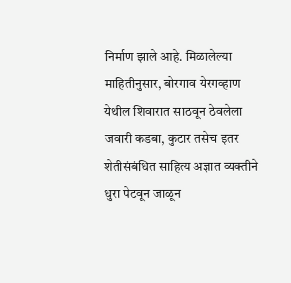निर्माण झाले आहे. मिळालेल्या माहितीनुसार, बोरगाव येरगव्हाण येथील शिवारात साठवून ठेवलेला जवारी कडबा, कुटार तसेच इतर शेतीसंबंधित साहित्य अज्ञात व्यक्तीने धुरा पेटवून जाळून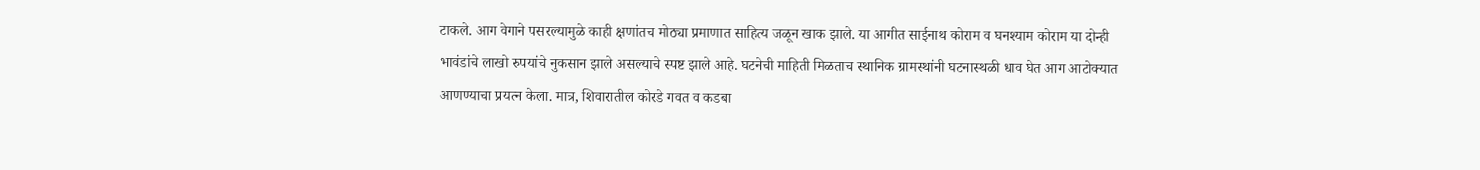टाकले. आग वेगाने पसरल्यामुळे काही क्षणांतच मोठ्या प्रमाणात साहित्य जळून खाक झाले. या आगीत साईनाथ कोराम व घनश्याम कोराम या दोन्ही भावंडांचे लाखो रुपयांचे नुकसान झाले असल्याचे स्पष्ट झाले आहे. घटनेची माहिती मिळताच स्थानिक ग्रामस्थांनी घटनास्थळी धाव घेत आग आटोक्यात आणण्याचा प्रयत्न केला. मात्र, शिवारातील कोरडे गवत व कडबा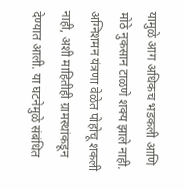यामुळे आग अधिकच भडकली आणि मोठे नुकसान टाळणे शक्य झाले नाही. अग्निशमन यंत्रणा वेळेत पोहोचू शकली नाही, अशी माहितीही ग्रामस्थांकडून देण्यात आली. या घटनेमुळे संबंधित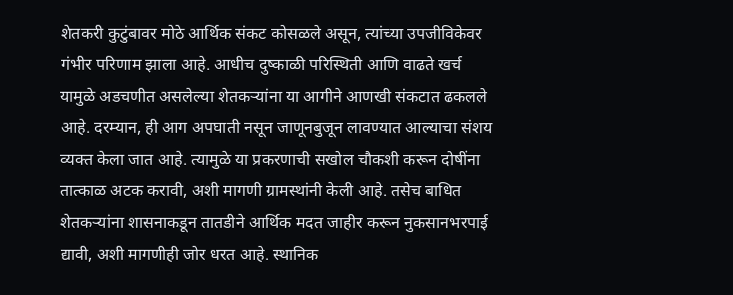शेतकरी कुटुंबावर मोठे आर्थिक संकट कोसळले असून, त्यांच्या उपजीविकेवर गंभीर परिणाम झाला आहे. आधीच दुष्काळी परिस्थिती आणि वाढते खर्च यामुळे अडचणीत असलेल्या शेतकऱ्यांना या आगीने आणखी संकटात ढकलले आहे. दरम्यान, ही आग अपघाती नसून जाणूनबुजून लावण्यात आल्याचा संशय व्यक्त केला जात आहे. त्यामुळे या प्रकरणाची सखोल चौकशी करून दोषींना तात्काळ अटक करावी, अशी मागणी ग्रामस्थांनी केली आहे. तसेच बाधित शेतकऱ्यांना शासनाकडून तातडीने आर्थिक मदत जाहीर करून नुकसानभरपाई द्यावी, अशी मागणीही जोर धरत आहे. स्थानिक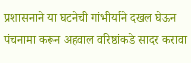प्रशासनाने या घटनेची गांभीर्याने दखल घेऊन पंचनामा करून अहवाल वरिष्ठांकडे सादर करावा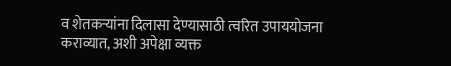व शेतकऱ्यांना दिलासा देण्यासाठी त्वरित उपाययोजना कराव्यात, अशी अपेक्षा व्यक्त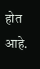होत आहे.